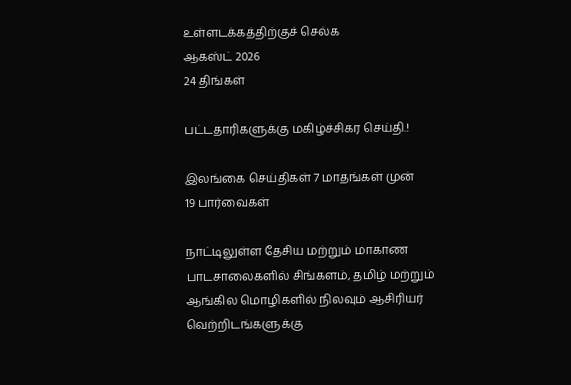உள்ளடக்கத்திற்குச் செல்க
ஆகஸ்ட் 2026
24 திங்கள்

பட்டதாரிகளுக்கு மகிழ்ச்சிகர செய்தி.!

இலங்கை செய்திகள் 7 மாதங்கள் முன்
19 பார்வைகள்

நாட்டிலுள்ள தேசிய மற்றும் மாகாண பாடசாலைகளில் சிங்களம், தமிழ் மற்றும் ஆங்கில மொழிகளில் நிலவும் ஆசிரியர் வெற்றிடங்களுக்கு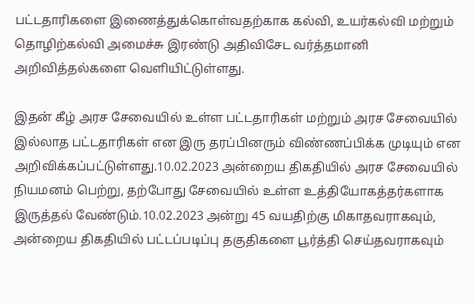பட்டதாரிகளை இணைத்துக்கொள்வதற்காக கல்வி, உயர்கல்வி மற்றும் தொழிற்கல்வி அமைச்சு இரண்டு அதிவிசேட வர்த்தமானி அறிவித்தல்களை வெளியிட்டுள்ளது.

இதன் கீழ் அரச சேவையில் உள்ள பட்டதாரிகள் மற்றும் அரச சேவையில் இல்லாத பட்டதாரிகள் என இரு தரப்பினரும் விண்ணப்பிக்க முடியும் என அறிவிக்கப்பட்டுள்ளது.10.02.2023 அன்றைய திகதியில் அரச சேவையில் நியமனம் பெற்று, தற்போது சேவையில் உள்ள உத்தியோகத்தர்களாக இருத்தல் வேண்டும்.10.02.2023 அன்று 45 வயதிற்கு மிகாதவராகவும், அன்றைய திகதியில் பட்டப்படிப்பு தகுதிகளை பூர்த்தி செய்தவராகவும்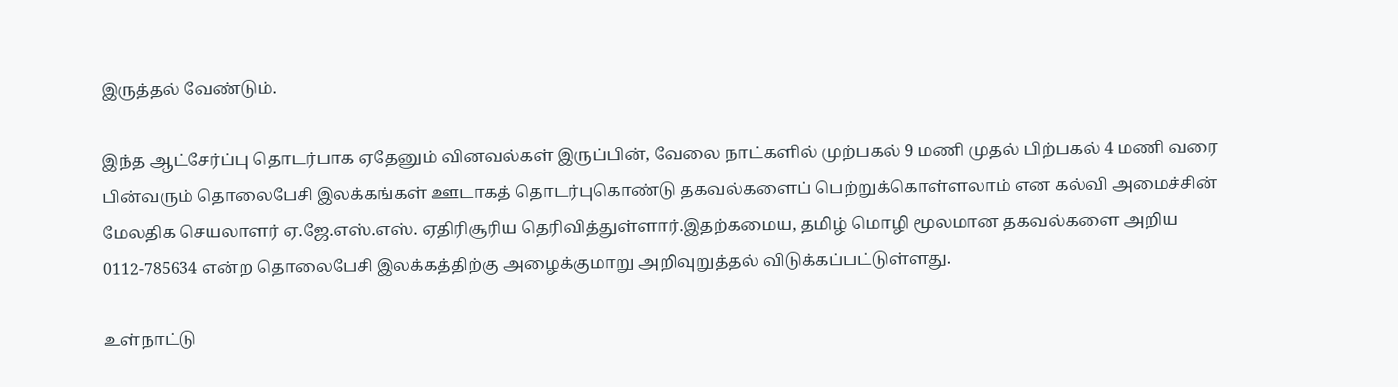இருத்தல் வேண்டும்.

இந்த ஆட்சேர்ப்பு தொடர்பாக ஏதேனும் வினவல்கள் இருப்பின், வேலை நாட்களில் முற்பகல் 9 மணி முதல் பிற்பகல் 4 மணி வரை பின்வரும் தொலைபேசி இலக்கங்கள் ஊடாகத் தொடர்புகொண்டு தகவல்களைப் பெற்றுக்கொள்ளலாம் என கல்வி அமைச்சின் மேலதிக செயலாளர் ஏ.ஜே.எஸ்.எஸ். ஏதிரிசூரிய தெரிவித்துள்ளார்.இதற்கமைய, தமிழ் மொழி மூலமான தகவல்களை அறிய 0112-785634 என்ற தொலைபேசி இலக்கத்திற்கு அழைக்குமாறு அறிவுறுத்தல் விடுக்கப்பட்டுள்ளது.

உள்நாட்டு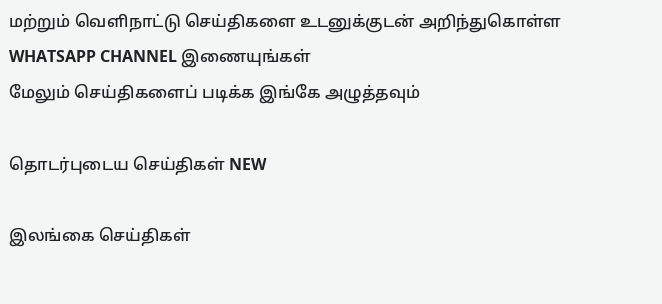மற்றும் வெளிநாட்டு செய்திகளை உடனுக்குடன் அறிந்துகொள்ள WHATSAPP CHANNEL இணையுங்கள்
மேலும் செய்திகளைப் படிக்க இங்கே அழுத்தவும்

தொடர்புடைய செய்திகள் NEW

இலங்கை செய்திகள்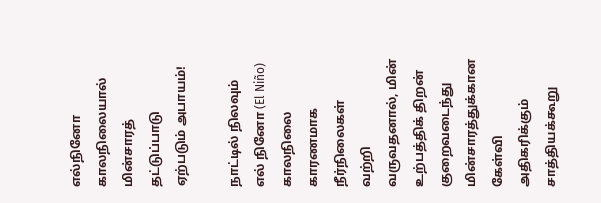எல்நினோ காலநிலையால் மின்சாரத் தட்டுப்பாடு ஏற்படும் அபாயம்!

நாட்டில் நிலவும் எல் நினோ (El Niño) காலநிலை காரணமாக நீர்நிலைகள் வற்றி வருவதனால், மின் உற்பத்திக் திறன் குறைவடைந்து மின்சாரத்துக்கான கேள்வி அதிகரிக்கும் சாத்தியக்கூறு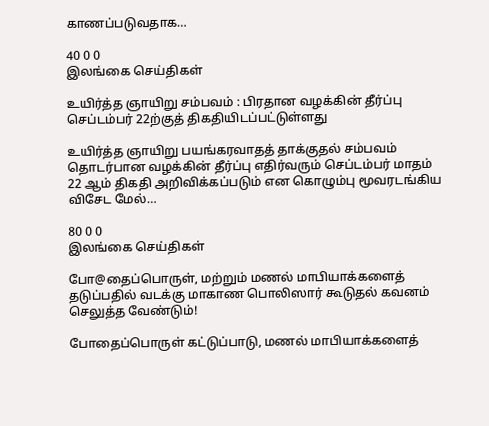காணப்படுவதாக…

40 0 0
இலங்கை செய்திகள்

உயிர்த்த ஞாயிறு சம்பவம் : பிரதான வழக்கின் தீர்ப்பு செப்டம்பர் 22ற்குத் திகதியிடப்பட்டுள்ளது

உயிர்த்த ஞாயிறு பயங்கரவாதத் தாக்குதல் சம்பவம் தொடர்பான வழக்கின் தீர்ப்பு எதிர்வரும் செப்டம்பர் மாதம் 22 ஆம் திகதி அறிவிக்கப்படும் என கொழும்பு மூவரடங்கிய விசேட மேல்…

80 0 0
இலங்கை செய்திகள்

போ@தைப்பொருள், மற்றும் மணல் மாபியாக்களைத் தடுப்பதில் வடக்கு மாகாண பொலிஸார் கூடுதல் கவனம் செலுத்த வேண்டும்!

போதைப்பொருள் கட்டுப்பாடு, மணல் மாபியாக்களைத்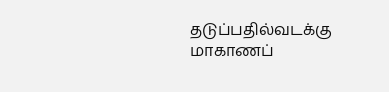தடுப்பதில்வடக்கு மாகாணப்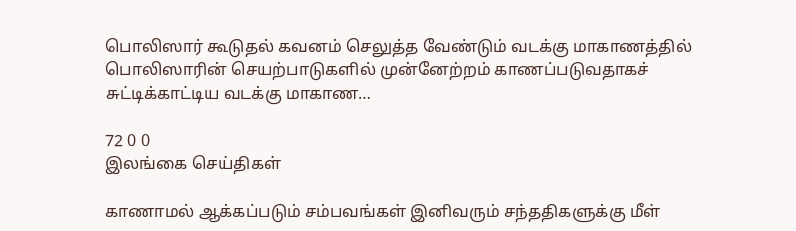பொலிஸார் கூடுதல் கவனம் செலுத்த வேண்டும் வடக்கு மாகாணத்தில் பொலிஸாரின் செயற்பாடுகளில் முன்னேற்றம் காணப்படுவதாகச் சுட்டிக்காட்டிய வடக்கு மாகாண…

72 0 0
இலங்கை செய்திகள்

காணாமல் ஆக்கப்படும் சம்பவங்கள் இனிவரும் சந்ததிகளுக்கு மீள்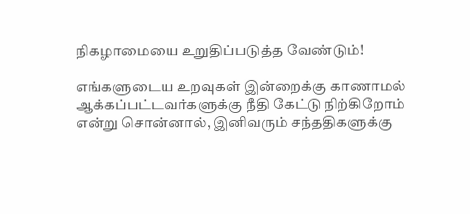நிகழாமையை உறுதிப்படுத்த வேண்டும்!

எங்களுடைய உறவுகள் இன்றைக்கு காணாமல் ஆக்கப்பட்டவர்களுக்கு நீதி கேட்டு நிற்கிறோம் என்று சொன்னால், இனிவரும் சந்ததிகளுக்கு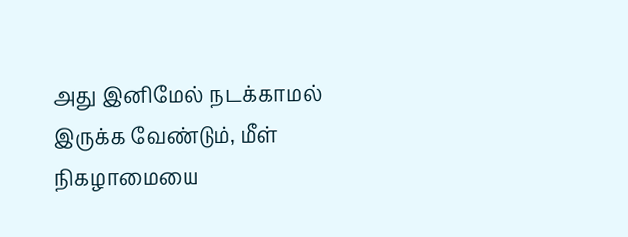அது இனிமேல் நடக்காமல் இருக்க வேண்டும், மீள் நிகழாமையை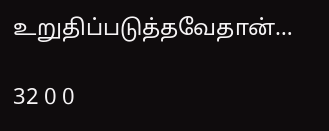உறுதிப்படுத்தவேதான்…

32 0 0